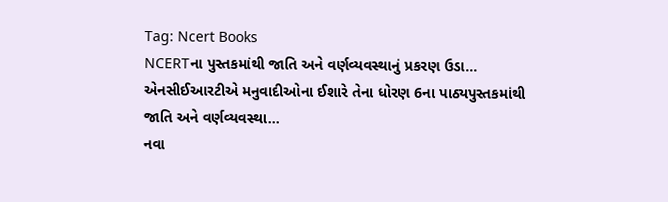Tag: Ncert Books
NCERTના પુસ્તકમાંથી જાતિ અને વર્ણવ્યવસ્થાનું પ્રકરણ ઉડા...
એનસીઈઆરટીએ મનુવાદીઓના ઈશારે તેના ધોરણ 6ના પાઠ્યપુસ્તકમાંથી જાતિ અને વર્ણવ્યવસ્થા...
નવા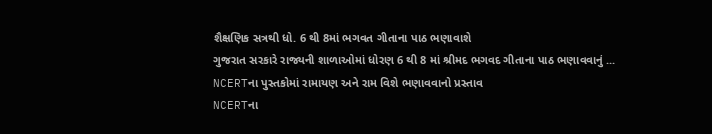શૈક્ષણિક સત્રથી ધો. 6 થી 8માં ભગવત ગીતાના પાઠ ભણાવાશે
ગુજરાત સરકારે રાજ્યની શાળાઓમાં ધોરણ 6 થી 8 માં શ્રીમદ ભગવદ ગીતાના પાઠ ભણાવવાનું ...
NCERTના પુસ્તકોમાં રામાયણ અને રામ વિશે ભણાવવાનો પ્રસ્તાવ
NCERTના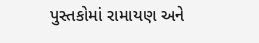પુસ્તકોમાં રામાયણ અને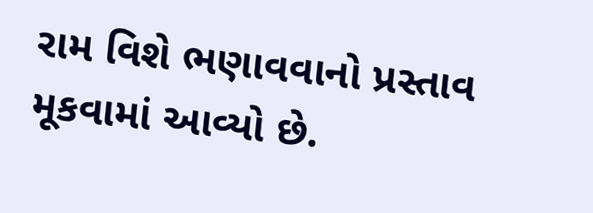રામ વિશે ભણાવવાનો પ્રસ્તાવ મૂકવામાં આવ્યો છે.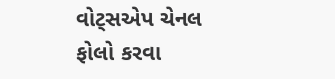વોટ્સએપ ચેનલ ફોલો કરવા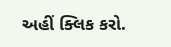અહીં ક્લિક કરો.